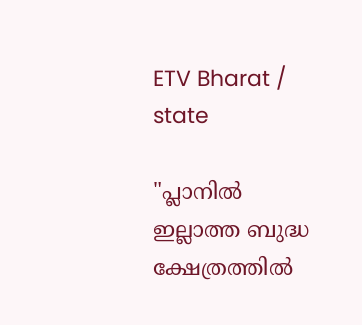ETV Bharat / state

"പ്ലാനിൽ ഇല്ലാത്ത ബുദ്ധ ക്ഷേത്രത്തിൽ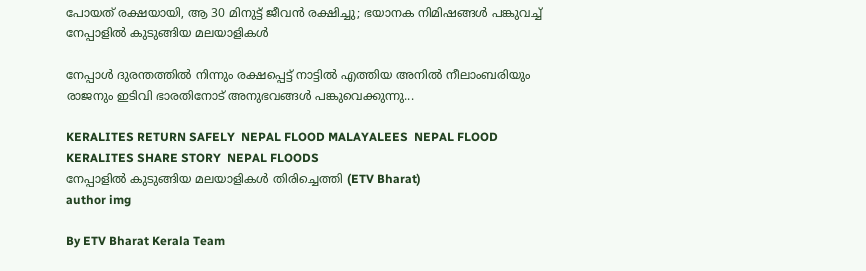പോയത് രക്ഷയായി, ആ 30 മിനുട്ട് ജീവൻ രക്ഷിച്ചു; ഭയാനക നിമിഷങ്ങള്‍ പങ്കുവച്ച് നേപ്പാളില്‍ കുടുങ്ങിയ മലയാളികള്‍

നേപ്പാൾ ദുരന്തത്തിൽ നിന്നും രക്ഷപ്പെട്ട് നാട്ടിൽ എത്തിയ അനിൽ നീലാംബരിയും രാജനും ഇടിവി ഭാരതിനോട് അനുഭവങ്ങൾ പങ്കുവെക്കുന്നു...

KERALITES RETURN SAFELY  NEPAL FLOOD MALAYALEES  NEPAL FLOOD KERALITES SHARE STORY  NEPAL FLOODS
നേപ്പാളില്‍ കുടുങ്ങിയ മലയാളികള്‍ തിരിച്ചെത്തി (ETV Bharat)
author img

By ETV Bharat Kerala Team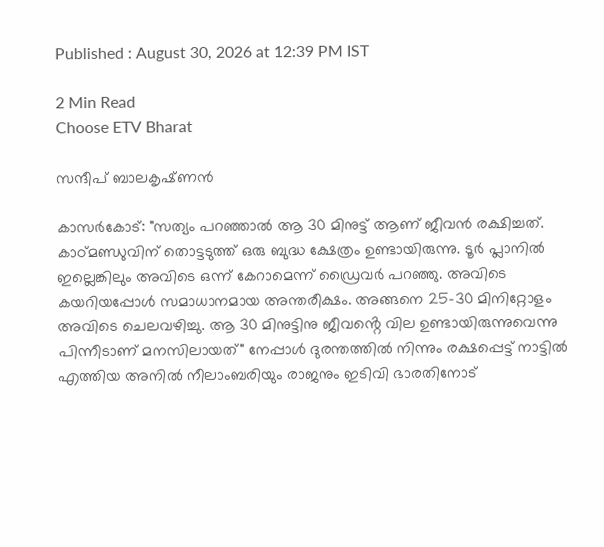Published : August 30, 2026 at 12:39 PM IST

2 Min Read
Choose ETV Bharat

സന്ദീപ് ബാലകൃഷ്‌ണൻ

കാസർകോട്: "സത്യം പറഞ്ഞാൽ ആ 30 മിനുട്ട് ആണ് ജീവൻ രക്ഷിച്ചത്. കാഠ്‌മണ്ഡുവിന് തൊട്ടടുത്ത് ഒരു ബുദ്ധ ക്ഷേത്രം ഉണ്ടായിരുന്നു. ടൂർ പ്ലാനിൽ ഇല്ലെങ്കിലും അവിടെ ഒന്ന് കേറാമെന്ന് ഡ്രൈവർ പറഞ്ഞു. അവിടെ കയറിയപ്പോൾ സമാധാനമായ അന്തരീക്ഷം. അങ്ങനെ 25-30 മിനിറ്റോളം അവിടെ ചെലവഴിച്ചു. ആ 30 മിനുട്ടിനു ജീവൻ്റെ വില ഉണ്ടായിരുന്നുവെന്നു പിന്നീടാണ് മനസിലായത്" നേപ്പാൾ ദുരന്തത്തിൽ നിന്നും രക്ഷപ്പെട്ട് നാട്ടിൽ എത്തിയ അനിൽ നീലാംബരിയും രാജനും ഇടിവി ഭാരതിനോട്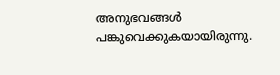അനുഭവങ്ങൾ പങ്കുവെക്കുകയായിരുന്നു.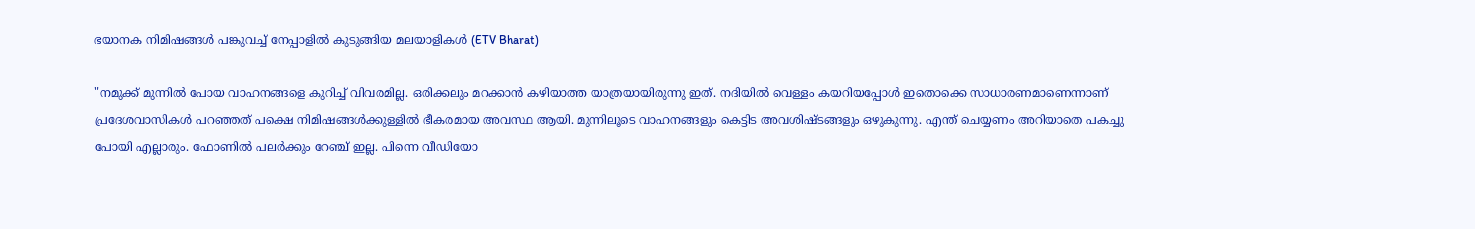ഭയാനക നിമിഷങ്ങള്‍ പങ്കുവച്ച് നേപ്പാളില്‍ കുടുങ്ങിയ മലയാളികള്‍ (ETV Bharat)

"നമുക്ക് മുന്നിൽ പോയ വാഹനങ്ങളെ കുറിച്ച് വിവരമില്ല. ഒരിക്കലും മറക്കാൻ കഴിയാത്ത യാത്രയായിരുന്നു ഇത്. നദിയിൽ വെള്ളം കയറിയപ്പോൾ ഇതൊക്കെ സാധാരണമാണെന്നാണ് പ്രദേശവാസികൾ പറഞ്ഞത് പക്ഷെ നിമിഷങ്ങൾക്കുള്ളിൽ ഭീകരമായ അവസ്ഥ ആയി. മുന്നിലൂടെ വാഹനങ്ങളും കെട്ടിട അവശിഷ്‌ടങ്ങളും ഒഴുകുന്നു. എന്ത് ചെയ്യണം അറിയാതെ പകച്ചു പോയി എല്ലാരും. ഫോണിൽ പലർക്കും റേഞ്ച് ഇല്ല. പിന്നെ വീഡിയോ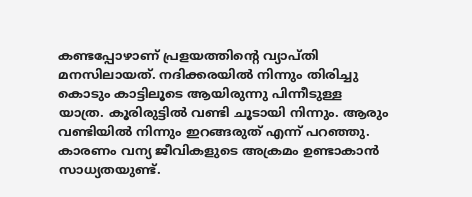കണ്ടപ്പോഴാണ് പ്രളയത്തിൻ്റെ വ്യാപ്‌തി മനസിലായത്. നദിക്കരയിൽ നിന്നും തിരിച്ചു കൊടും കാട്ടിലൂടെ ആയിരുന്നു പിന്നീടുള്ള യാത്ര. കൂരിരുട്ടിൽ വണ്ടി ചൂടായി നിന്നും. ആരും വണ്ടിയിൽ നിന്നും ഇറങ്ങരുത് എന്ന് പറഞ്ഞു. കാരണം വന്യ ജീവികളുടെ അക്രമം ഉണ്ടാകാൻ സാധ്യതയുണ്ട്.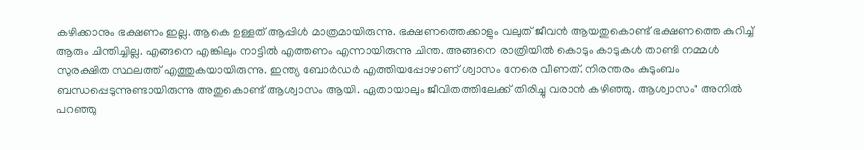കഴിക്കാനും ഭക്ഷണം ഇല്ല. ആകെ ഉള്ളത് ആപ്പിൾ മാത്രമായിരുന്നു. ഭക്ഷണത്തെക്കാളും വലുത് ജീവൻ ആയതുകൊണ്ട് ഭക്ഷണത്തെ കുറിച്ച് ആരും ചിന്തിച്ചില്ല. എങ്ങനെ എങ്കിലും നാട്ടിൽ എത്തണം എന്നായിരുന്നു ചിന്ത. അങ്ങനെ രാത്രിയിൽ കൊടും കാടുകൾ താണ്ടി നമ്മൾ സുരക്ഷിത സ്ഥലത്ത് എത്തുകയായിരുന്നു. ഇന്ത്യ ബോർഡർ എത്തിയപ്പോഴാണ് ശ്വാസം നേരെ വീണത്. നിരന്തരം കുടുംബം ബന്ധപ്പെടുന്നുണ്ടായിരുന്നു അതുകൊണ്ട് ആശ്വാസം ആയി. ഏതായാലും ജീവിതത്തിലേക്ക് തിരിച്ചു വരാൻ കഴിഞ്ഞു. ആശ്വാസം" അനിൽ പറഞ്ഞു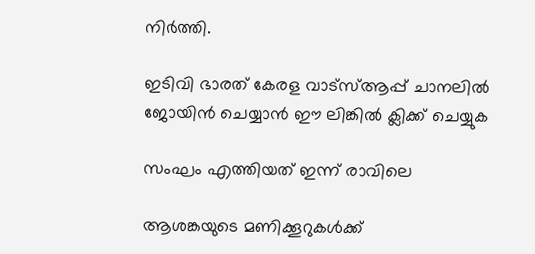നിർത്തി.

ഇടിവി ഭാരത് കേരള വാട്‌സ്‌ആപ്പ് ചാനലില്‍ ജോയിന്‍ ചെയ്യാന്‍ ഈ ലിങ്കില്‍ ക്ലിക്ക് ചെയ്യുക

സംഘം എത്തിയത് ഇന്ന് രാവിലെ

ആശങ്കയുടെ മണിക്കൂറുകൾക്ക്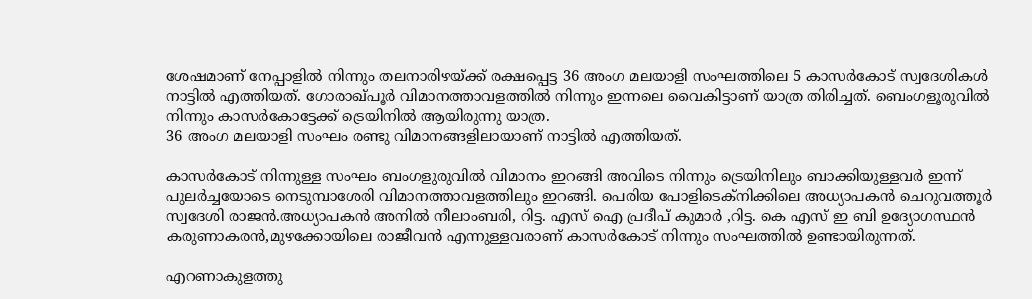ശേഷമാണ് നേപ്പാളിൽ നിന്നും തലനാരിഴയ്ക്ക് രക്ഷപ്പെട്ട 36 അംഗ മലയാളി സംഘത്തിലെ 5 കാസർകോട് സ്വദേശികൾ നാട്ടിൽ എത്തിയത്. ഗോരാഖ്‌പൂർ വിമാനത്താവളത്തിൽ നിന്നും ഇന്നലെ വൈകിട്ടാണ് യാത്ര തിരിച്ചത്. ബെംഗളൂരുവിൽ നിന്നും കാസർകോട്ടേക്ക് ട്രെയിനിൽ ആയിരുന്നു യാത്ര.
36 അംഗ മലയാളി സംഘം രണ്ടു വിമാനങ്ങളിലായാണ് നാട്ടിൽ എത്തിയത്.

കാസർകോട് നിന്നുള്ള സംഘം ബംഗളുരുവിൽ വിമാനം ഇറങ്ങി അവിടെ നിന്നും ട്രെയിനിലും ബാക്കിയുള്ളവർ ഇന്ന് പുലർച്ചയോടെ നെടുമ്പാശേരി വിമാനത്താവളത്തിലും ഇറങ്ങി. പെരിയ പോളിടെക്‌നിക്കിലെ അധ്യാപകൻ ചെറുവത്തൂർ സ്വദേശി രാജൻ.അധ്യാപകൻ അനിൽ നീലാംബരി, റിട്ട. എസ് ഐ പ്രദീപ്‌ കുമാർ ,റിട്ട. കെ എസ് ഇ ബി ഉദ്യോഗസ്ഥൻ കരുണാകരൻ,മുഴക്കോയിലെ രാജീവൻ എന്നുള്ളവരാണ് കാസർകോട് നിന്നും സംഘത്തിൽ ഉണ്ടായിരുന്നത്.

എറണാകുളത്തു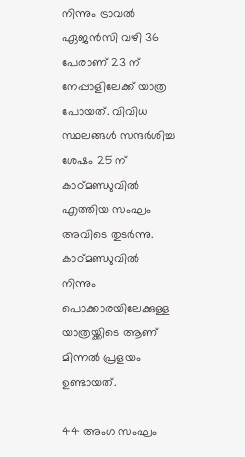നിന്നും ട്രാവൽ ഏജൻസി വഴി 36 പേരാണ് 23 ന് നേപ്പാളിലേക്ക് യാത്ര പോയത്. വിവിധ സ്ഥലങ്ങൾ സന്ദർശിച്ച ശേഷം 25 ന് കാഠ്മണ്ഡുവിൽ എത്തിയ സംഘം അവിടെ തുടർന്നു. കാഠ്‌മണ്ഡുവിൽ നിന്നും പൊക്കാരയിലേക്കുള്ള യാത്രയ്ക്കിടെ ആണ് മിന്നൽ പ്രളയം ഉണ്ടായത്.

44 അംഗ സംഘം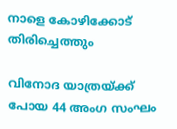നാളെ കോഴിക്കോട് തിരിച്ചെത്തും

വിനോദ യാത്രയ്ക്ക്‌ പോയ 44 അംഗ സംഘം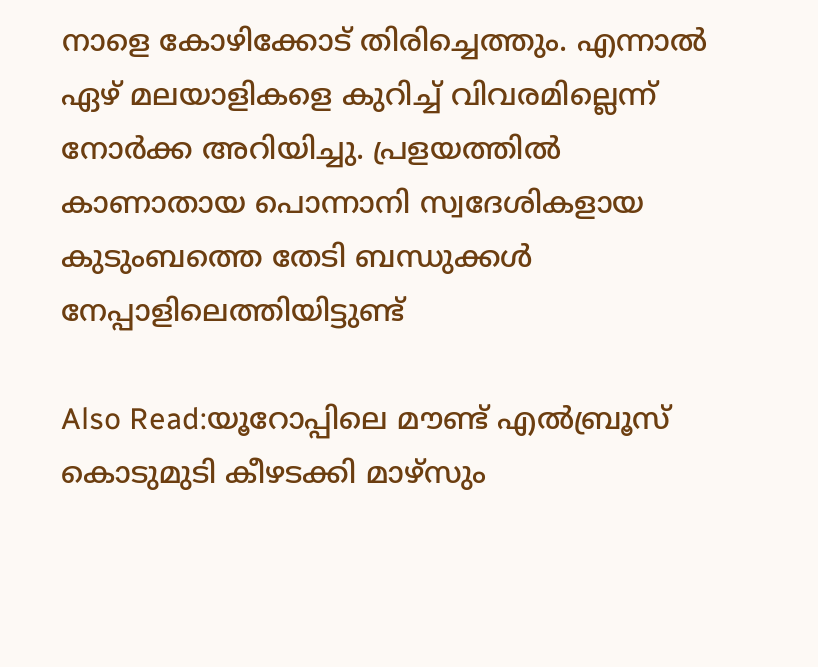നാളെ കോഴിക്കോട് തിരിച്ചെത്തും. എന്നാൽ ഏഴ് മലയാളികളെ കുറിച്ച് വിവരമില്ലെന്ന് നോർക്ക അറിയിച്ചു. പ്രളയത്തിൽ കാണാതായ പൊന്നാനി സ്വദേശികളായ കുടുംബത്തെ തേടി ബന്ധുക്കൾ നേപ്പാളിലെത്തിയിട്ടുണ്ട്

Also Read:യൂറോപ്പിലെ മൗണ്ട് എൽബ്രൂസ് കൊടുമുടി കീഴടക്കി മാഴ്‌സും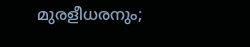മുരളീധരനും;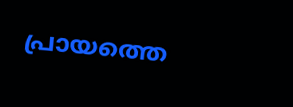പ്രായത്തെ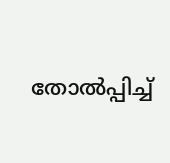തോൽപ്പിച്ച്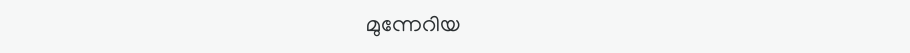മുന്നേറിയ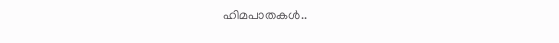ഹിമപാതകൾ..